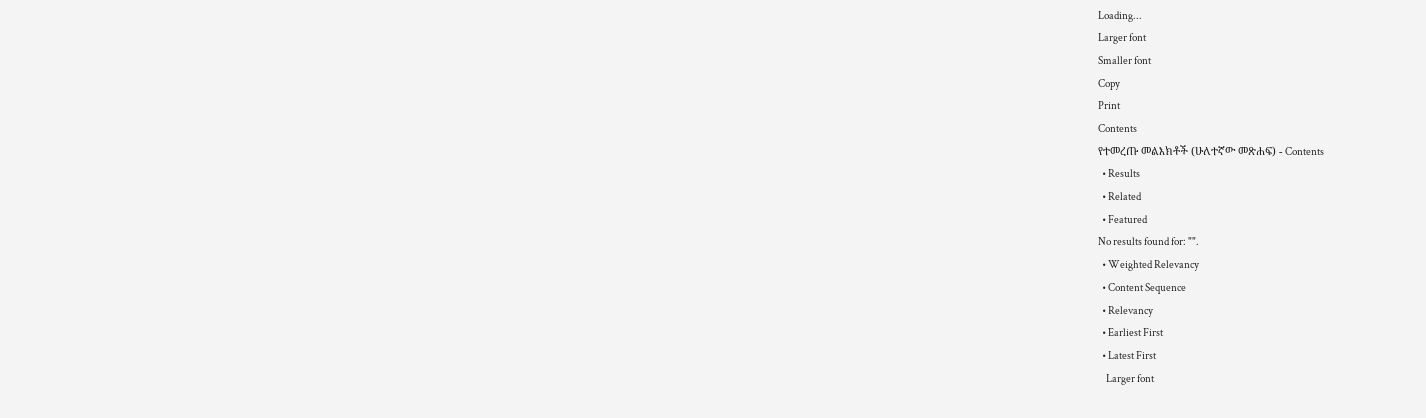Loading...
Larger font
Smaller font
Copy
Print
Contents
የተመረጡ መልእክቶች (ሁለተኛው መጽሐፍ) - Contents
  • Results
  • Related
  • Featured
No results found for: "".
  • Weighted Relevancy
  • Content Sequence
  • Relevancy
  • Earliest First
  • Latest First
    Larger font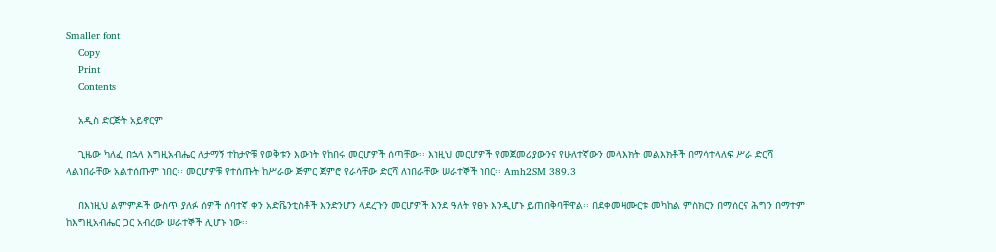Smaller font
    Copy
    Print
    Contents

    አዲስ ድርጅት አይኖርም

    ጊዜው ካለፈ በኋላ እግዚአብሔር ለታማኝ ተከታዮቹ የወቅቱን እውነት የከበሩ መርሆዎች ሰጣቸው፡፡ እነዚህ መርሆዎች የመጀመሪያውንና የሁለተኛውን መላእክት መልእክቶች በማሳተላለፍ ሥራ ድርሻ ላልነበራቸው አልተሰጡም ነበር፡፡ መርሆዎቹ የተሰጡት ከሥራው ጅምር ጀምሮ የራሳቸው ድርሻ ለነበራቸው ሠራተኞች ነበር፡፡ Amh2SM 389.3

    በእነዚህ ልምምዶች ውስጥ ያለፉ ሰዎች ሰባተኛ ቀን አድቬንቲስቶች እንድንሆን ላደረጉን መርሆዎች እንደ ዓለት የፀኑ እንዲሆኑ ይጠበቅባቸዋል፡፡ በደቀመዛሙርቱ መካከል ምስክርን በማሰርና ሕግን በማተም ከእግዚአብሔር ጋር አብረው ሠራተኞች ሊሆኑ ነው፡፡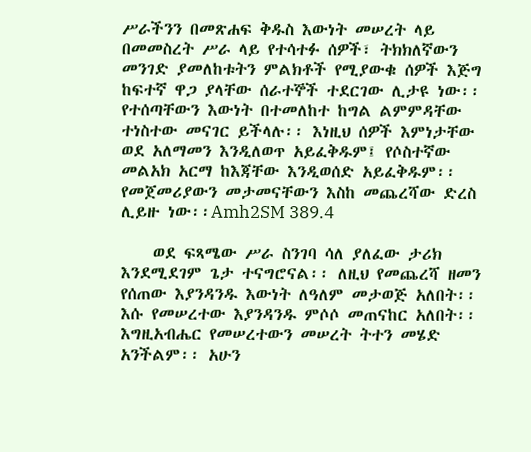ሥራችንን በመጽሐፍ ቅዱስ እውነት መሠረት ላይ በመመስረት ሥራ ላይ የተሳተፉ ሰዎች፣ ትክክለኛውን መንገድ ያመለከቱትን ምልክቶች የሚያውቁ ሰዎች እጅግ ከፍተኛ ዋጋ ያላቸው ሰራተኞች ተደርገው ሊታዩ ነው፡፡ የተሰጣቸውን እውነት በተመለከተ ከግል ልምምዳቸው ተነስተው መናገር ይችላሉ፡፡ እነዚህ ሰዎች እምነታቸው ወደ አለማመን እንዲለወጥ አይፈቅዱም፤ የሶስተኛው መልአክ አርማ ከእጃቸው እንዲወሰድ አይፈቅዱም፡፡ የመጀመሪያውን መታመናቸውን እስከ መጨረሻው ድረስ ሊይዙ ነው፡፡Amh2SM 389.4

    ወደ ፍጻሜው ሥራ ስንገባ ሳለ ያለፈው ታሪክ እንደሚደገም ጌታ ተናግሮናል፡፡ ለዚህ የመጨረሻ ዘመን የሰጠው እያንዳንዱ እውነት ለዓለም መታወጅ አለበት፡፡ እሱ የመሠረተው እያንዳንዱ ምሶሶ መጠናከር አለበት፡፡ እግዚአብሔር የመሠረተውን መሠረት ትተን መሄድ አንችልም፡፡ አሁን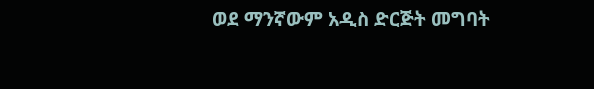ወደ ማንኛውም አዲስ ድርጅት መግባት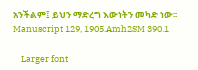አንችልም፤ ይህን ማድረግ እውነትን መካድ ነው፡፡ Manuscript 129, 1905.Amh2SM 390.1

    Larger font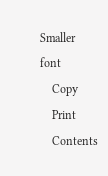Smaller font
    Copy
    Print
    Contents